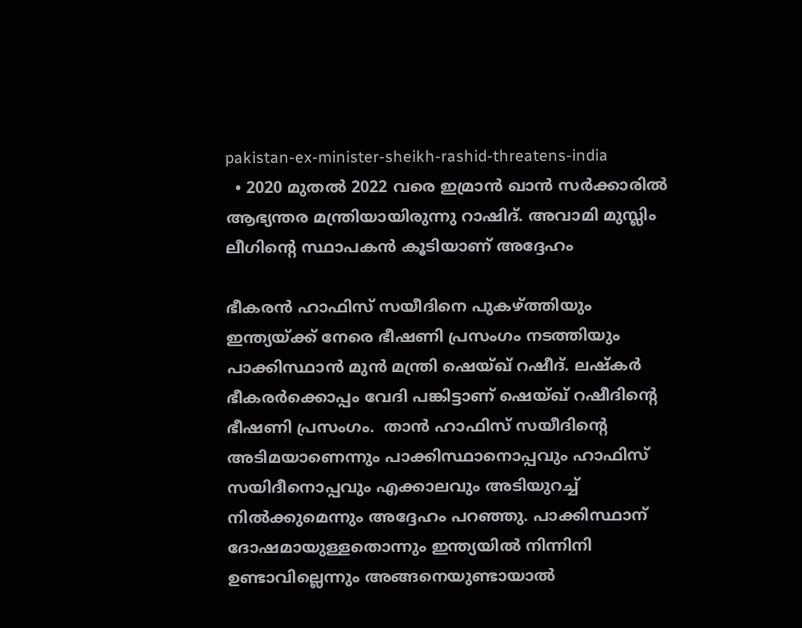pakistan-ex-minister-sheikh-rashid-threatens-india
  • 2020 മുതല്‍ 2022 വരെ ഇമ്രാന്‍ ഖാന്‍ സര്‍ക്കാരില്‍ ആഭ്യന്തര മന്ത്രിയായിരുന്നു റാഷിദ്. അവാമി മുസ്ലിം ലീഗിന്‍റെ സ്ഥാപകന്‍ കൂടിയാണ് അദ്ദേഹം

ഭീകരന്‍ ഹാഫിസ് സയീദിനെ പുകഴ്ത്തിയും ഇന്ത്യയ്ക്ക് നേരെ ഭീഷണി പ്രസംഗം നടത്തിയും പാക്കിസ്ഥാന്‍ മുന്‍ മന്ത്രി ഷെയ്ഖ് റഷീദ്. ലഷ്കര്‍ ഭീകരര്‍ക്കൊപ്പം വേദി പങ്കിട്ടാണ് ഷെയ്ഖ് റഷീദിന്‍റെ ഭീഷണി പ്രസംഗം.  താന്‍ ഹാഫിസ് സയീദിന്‍റെ അടിമയാണെന്നും പാക്കിസ്ഥാനൊപ്പവും ഹാഫിസ് സയിദീനൊപ്പവും എക്കാലവും അടിയുറച്ച് നില്‍ക്കുമെന്നും അദ്ദേഹം പറഞ്ഞു. പാക്കിസ്ഥാന് ദോഷമായുള്ളതൊന്നും ഇന്ത്യയില്‍ നിന്നിനി ഉണ്ടാവില്ലെന്നും അങ്ങനെയുണ്ടായാല്‍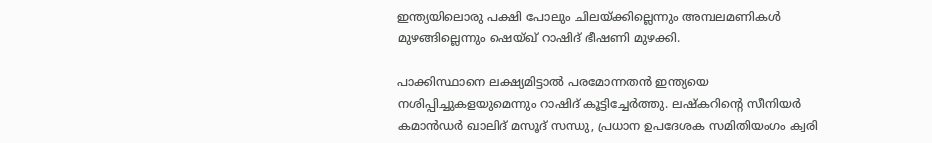ഇന്ത്യയിലൊരു പക്ഷി പോലും ചിലയ്ക്കില്ലെന്നും അമ്പലമണികള്‍ മുഴങ്ങില്ലെന്നും ഷെയ്ഖ് റാഷിദ് ഭീഷണി മുഴക്കി.

പാക്കിസ്ഥാനെ ലക്ഷ്യമിട്ടാല്‍ പരമോന്നതന്‍ ഇന്ത്യയെ നശിപ്പിച്ചുകളയുമെന്നും റാഷിദ് കൂട്ടിച്ചേര്‍ത്തു. ലഷ്കറിന്‍റെ സീനിയര്‍ കമാന്‍ഡര്‍ ഖാലിദ് മസൂദ് സന്ധു, പ്രധാന ഉപദേശക സമിതിയംഗം ക്വരി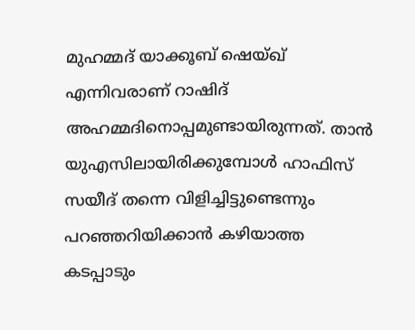മുഹമ്മദ് യാക്കൂബ് ഷെയ്ഖ് എന്നിവരാണ് റാഷിദ് അഹമ്മദിനൊപ്പമുണ്ടായിരുന്നത്. താന്‍ യുഎസിലായിരിക്കുമ്പോള്‍ ഹാഫിസ് സയീദ് തന്നെ വിളിച്ചിട്ടുണ്ടെന്നും പറഞ്ഞറിയിക്കാന്‍ കഴിയാത്ത കടപ്പാടും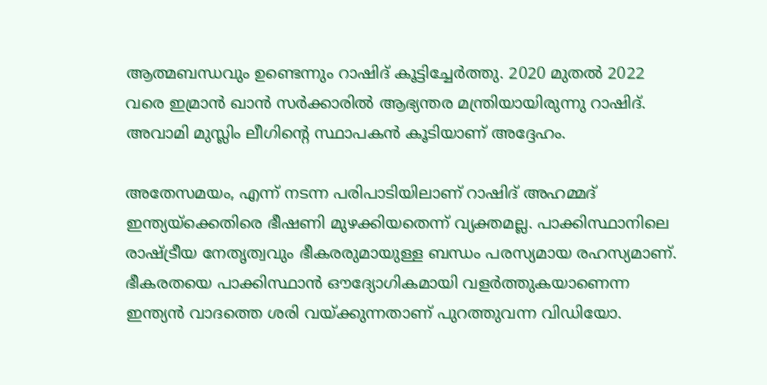ആത്മബന്ധവും ഉണ്ടെന്നും റാഷിദ് കൂട്ടിച്ചേര്‍ത്തു. 2020 മുതല്‍ 2022 വരെ ഇമ്രാന്‍ ഖാന്‍ സര്‍ക്കാരില്‍ ആഭ്യന്തര മന്ത്രിയായിരുന്നു റാഷിദ്. അവാമി മുസ്ലിം ലീഗിന്‍റെ സ്ഥാപകന്‍ കൂടിയാണ് അദ്ദേഹം.

അതേസമയം, എന്ന് നടന്ന പരിപാടിയിലാണ് റാഷിദ് അഹമ്മദ് ഇന്ത്യയ്ക്കെതിരെ ഭീഷണി മുഴക്കിയതെന്ന് വ്യക്തമല്ല. പാക്കിസ്ഥാനിലെ രാഷ്ട്രീയ നേതൃത്വവും ഭീകരരുമായുള്ള ബന്ധം പരസ്യമായ രഹസ്യമാണ്. ഭീകരതയെ പാക്കിസ്ഥാന്‍ ഔദ്യോഗികമായി വളര്‍ത്തുകയാണെന്ന ഇന്ത്യന്‍ വാദത്തെ ശരി വയ്ക്കുന്നതാണ് പുറത്തുവന്ന വിഡിയോ.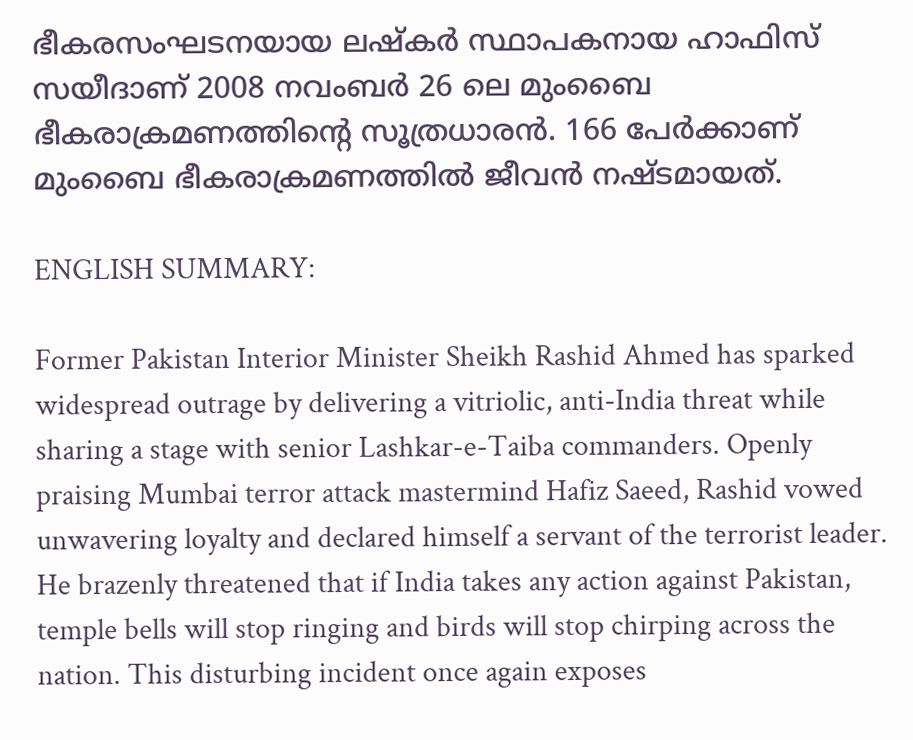ഭീകരസംഘടനയായ ലഷ്കര്‍ സ്ഥാപകനായ ഹാഫിസ് സയീദാണ് 2008 നവംബര്‍ 26 ലെ മുംബൈ ഭീകരാക്രമണത്തിന്‍റെ സൂത്രധാരന്‍. 166 പേര്‍ക്കാണ് മുംബൈ ഭീകരാക്രമണത്തില്‍ ജീവന്‍ നഷ്ടമായത്.

ENGLISH SUMMARY:

Former Pakistan Interior Minister Sheikh Rashid Ahmed has sparked widespread outrage by delivering a vitriolic, anti-India threat while sharing a stage with senior Lashkar-e-Taiba commanders. Openly praising Mumbai terror attack mastermind Hafiz Saeed, Rashid vowed unwavering loyalty and declared himself a servant of the terrorist leader. He brazenly threatened that if India takes any action against Pakistan, temple bells will stop ringing and birds will stop chirping across the nation. This disturbing incident once again exposes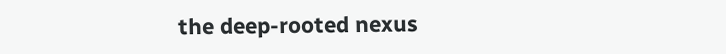the deep-rooted nexus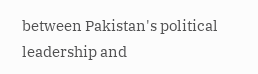between Pakistan's political leadership and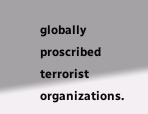globally proscribed terrorist organizations.